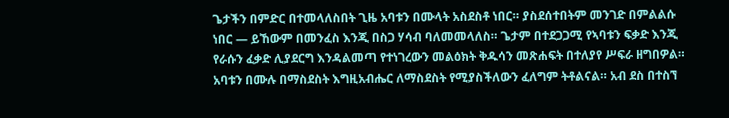ጌታችን በምድር በተመላለስበት ጊዜ አባቱን በሙላት አስደስቶ ነበር። ያስደሰተበትም መንገድ በምልልሱ ነበር — ይኸውም በመንፈስ እንጂ በስጋ ሃሳብ ባለመመላለስ። ጌታም በተደጋጋሚ የኣባቱን ፍቃድ እንጂ የራሱን ፈቃድ ሊያደርግ እንዳልመጣ የተነገረውን መልዕክት ቅዱሳን መጽሐፍት በተለያየ ሥፍራ ዘግበዎል። አባቱን በሙሉ በማስደስት እግዚአብሔር ለማስደስት የሚያስችለውን ፈለግም ትቶልናል። አብ ደስ በተስኘ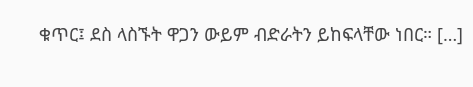ቁጥር፤ ደስ ላስኙት ዋጋን ውይም ብድራትን ይከፍላቸው ነበር። […]